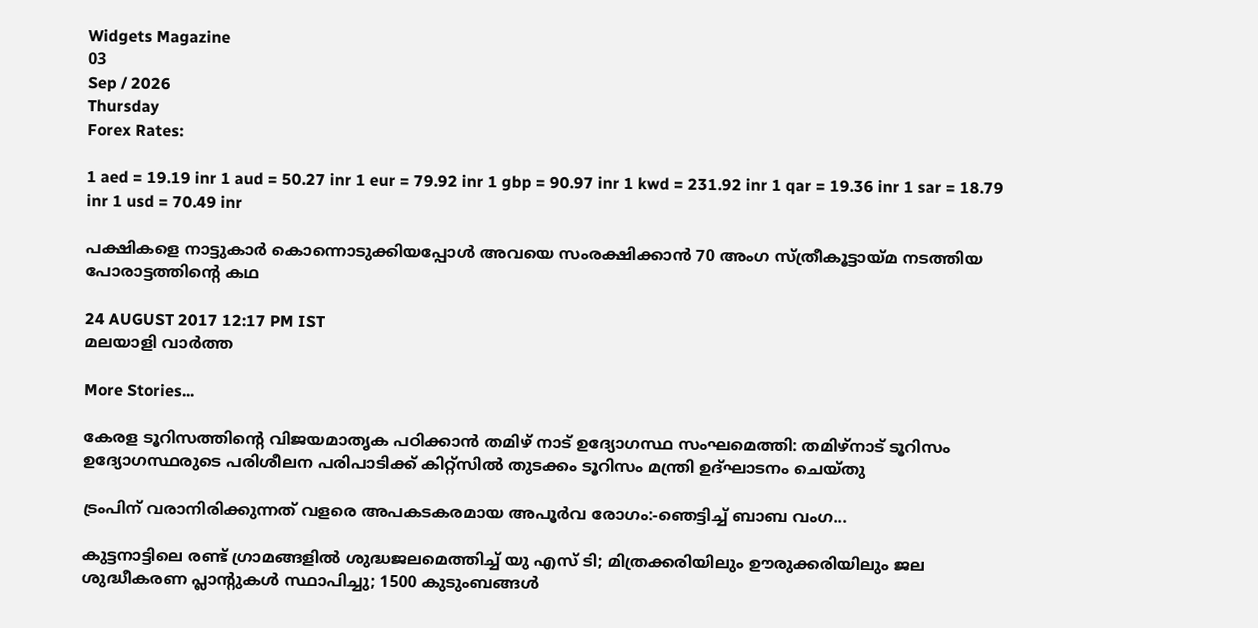Widgets Magazine
03
Sep / 2026
Thursday
Forex Rates:

1 aed = 19.19 inr 1 aud = 50.27 inr 1 eur = 79.92 inr 1 gbp = 90.97 inr 1 kwd = 231.92 inr 1 qar = 19.36 inr 1 sar = 18.79 inr 1 usd = 70.49 inr

പക്ഷികളെ നാട്ടുകാര്‍ കൊന്നൊടുക്കിയപ്പോള്‍ അവയെ സംരക്ഷിക്കാന്‍ 70 അംഗ സ്ത്രീകൂട്ടായ്മ നടത്തിയ പോരാട്ടത്തിന്റെ കഥ

24 AUGUST 2017 12:17 PM IST
മലയാളി വാര്‍ത്ത

More Stories...

കേരള ടൂറിസത്തിന്‍റെ വിജയമാതൃക പഠിക്കാന്‍ തമിഴ് നാട് ഉദ്യോഗസ്ഥ സംഘമെത്തി: തമിഴ്നാട് ടൂറിസം ഉദ്യോഗസ്ഥരുടെ പരിശീലന പരിപാടിക്ക് കിറ്റ്സില്‍ തുടക്കം ടൂറിസം മന്ത്രി ഉദ്ഘാടനം ചെയ്തു

ട്രംപിന് വരാനിരിക്കുന്നത് വളരെ അപകടകരമായ അപൂർവ രോഗം:-ഞെട്ടിച്ച് ബാബ വംഗ...

കുട്ടനാട്ടിലെ രണ്ട് ഗ്രാമങ്ങളില്‍ ശുദ്ധജലമെത്തിച്ച് യു എസ് ടി; മിത്രക്കരിയിലും ഊരുക്കരിയിലും ജല ശുദ്ധീകരണ പ്ലാന്റുകൾ സ്ഥാപിച്ചു; 1500 കുടുംബങ്ങൾ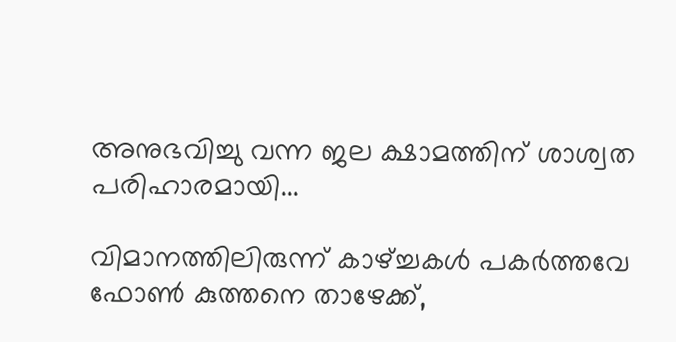അനുഭവിച്ചു വന്ന ജല ക്ഷാമത്തിന് ശാശ്വത പരിഹാരമായി...

വിമാനത്തിലിരുന്ന് കാഴ്ച്ചകൾ പകർത്തവേ ഫോൺ കുത്തനെ താഴേക്ക്,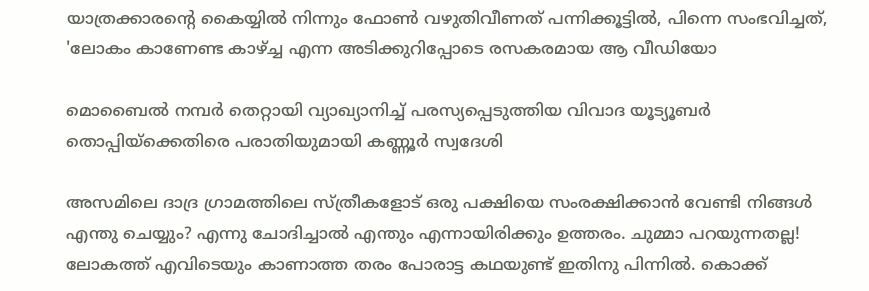യാത്രക്കാരന്റെ കൈയ്യിൽ നിന്നും ഫോൺ വഴുതിവീണത് പന്നിക്കൂട്ടിൽ, പിന്നെ സംഭവിച്ചത്, 'ലോകം കാണേണ്ട കാഴ്ച്ച എന്ന അടിക്കുറിപ്പോടെ രസകരമായ ആ വീഡിയോ

മൊബൈല്‍ നമ്പര്‍ തെറ്റായി വ്യാഖ്യാനിച്ച് പരസ്യപ്പെടുത്തിയ വിവാദ യൂട്യൂബര്‍ തൊപ്പിയ്ക്കെതിരെ പരാതിയുമായി കണ്ണൂര്‍ സ്വദേശി

അസമിലെ ദാദ്ര ഗ്രാമത്തിലെ സ്ത്രീകളോട് ഒരു പക്ഷിയെ സംരക്ഷിക്കാന്‍ വേണ്ടി നിങ്ങള്‍ എന്തു ചെയ്യും? എന്നു ചോദിച്ചാല്‍ എന്തും എന്നായിരിക്കും ഉത്തരം. ചുമ്മാ പറയുന്നതല്ല! ലോകത്ത് എവിടെയും കാണാത്ത തരം പോരാട്ട കഥയുണ്ട് ഇതിനു പിന്നില്‍. കൊക്ക്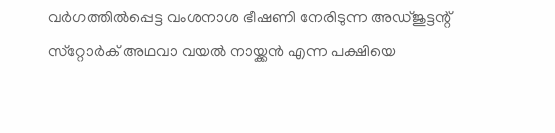വര്‍ഗത്തില്‍പ്പെട്ട വംശനാശ ഭീഷണി നേരിടുന്ന അഡ്ജുട്ടന്റ് സ്‌റ്റോര്‍ക് അഥവാ വയല്‍ നായ്ക്കന്‍ എന്ന പക്ഷിയെ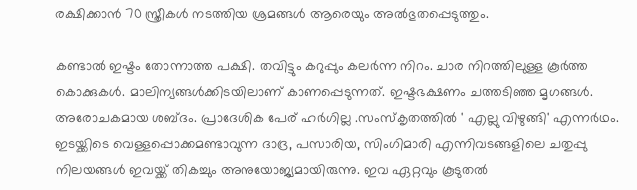രക്ഷിക്കാന്‍ 70 സ്ത്രീകള്‍ നടത്തിയ ശ്രമങ്ങള്‍ ആരെയും അല്‍ഭുതപ്പെടുത്തും.

കണ്ടാല്‍ ഇഷ്ടം തോന്നാത്ത പക്ഷി. തവിട്ടും കറുപ്പും കലര്‍ന്ന നിറം. ചാര നിറത്തിലുള്ള കൂര്‍ത്ത കൊക്കുകള്‍. മാലിന്യങ്ങള്‍ക്കിടയിലാണ് കാണപ്പെടുന്നത്. ഇഷ്ടഭക്ഷണം ചത്തടിഞ്ഞ മൃഗങ്ങള്‍. അരോചകമായ ശബ്ദം. പ്രാദേശിക പേര് ഹര്‍ഗില്ല .സംസ്‌കൃതത്തില്‍ ' എല്ലു വിഴുങ്ങി' എന്നര്‍ഥം. ഇടയ്ക്കിടെ വെള്ളപ്പൊക്കമണ്ടാവുന്ന ദാദ്ര, പസാരിയ, സിംഗിമാരി എന്നിവടങ്ങളിലെ ചതുപ്പു നിലയങ്ങള്‍ ഇവയ്ക്ക് തികച്ചും അനുയോജ്യമായിരുന്നു. ഇവ ഏറ്റവും കൂടുതല്‍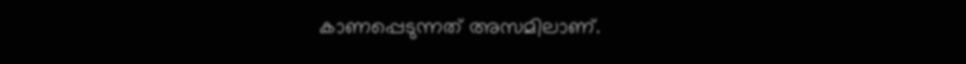കാണപ്പെടുന്നത് അസമിലാണ്.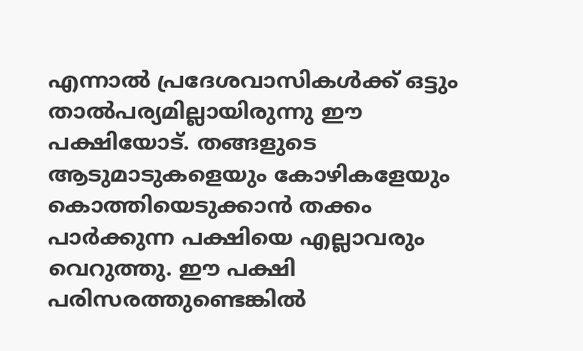എന്നാല്‍ പ്രദേശവാസികള്‍ക്ക് ഒട്ടും താല്‍പര്യമില്ലായിരുന്നു ഈ പക്ഷിയോട്. തങ്ങളുടെ ആടുമാടുകളെയും കോഴികളേയും കൊത്തിയെടുക്കാന്‍ തക്കം പാര്‍ക്കുന്ന പക്ഷിയെ എല്ലാവരും വെറുത്തു. ഈ പക്ഷി പരിസരത്തുണ്ടെങ്കില്‍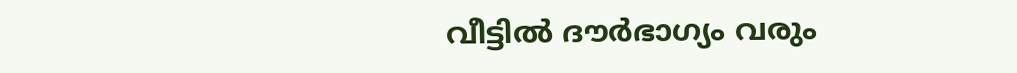വീട്ടില്‍ ദൗര്‍ഭാഗ്യം വരും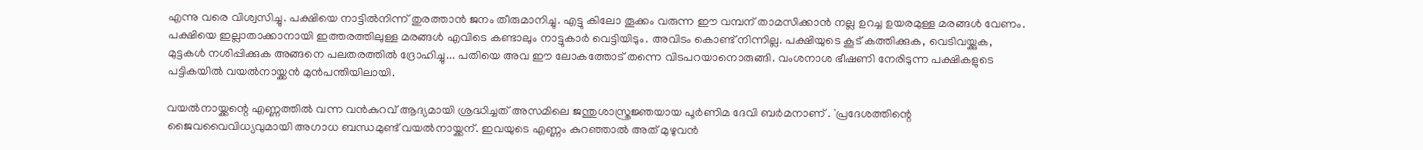എന്നു വരെ വിശ്വസിച്ചു. പക്ഷിയെ നാട്ടില്‍നിന്ന് തുരത്താന്‍ ജനം തീരുമാനിച്ചു. എട്ടു കിലോ തൂക്കം വരുന്ന ഈ വമ്പന് താമസിക്കാന്‍ നല്ല ഉറച്ച ഉയരമുള്ള മരങ്ങള്‍ വേണം. പക്ഷിയെ ഇല്ലാതാക്കാനായി ഇത്തരത്തിലുള്ള മരങ്ങള്‍ എവിടെ കണ്ടാലും നാട്ടുകാര്‍ വെട്ടിയിടും. അവിടം കൊണ്ട് നിന്നില്ല. പക്ഷിയുടെ കൂട് കത്തിക്കുക, വെടിവയ്ക്കുക, മുട്ടകള്‍ നശിപ്പിക്കുക അങ്ങനെ പലതരത്തില്‍ ദ്രോഹിച്ചു... പതിയെ അവ ഈ ലോകത്തോട് തന്നെ വിടപറയാനൊരുങ്ങി. വംശനാശ ഭീഷണി നേരിടുന്ന പക്ഷികളുടെ പട്ടികയില്‍ വയല്‍നായ്ക്കന്‍ മുന്‍പന്തിയിലായി.

വയല്‍നായ്ക്കന്റെ എണ്ണത്തില്‍ വന്ന വന്‍കുറവ് ആദ്യമായി ശ്രദ്ധിച്ചത് അസമിലെ ജന്തുശാസ്ത്രജ്ഞയായ പൂര്‍ണിമ ദേവി ബര്‍മനാണ് . 'പ്രദേശത്തിന്റെ ജൈവവൈവിധ്യവുമായി അഗാധ ബന്ധമുണ്ട് വയല്‍നായ്ക്കന്. ഇവയുടെ എണ്ണം കുറഞ്ഞാല്‍ അത് മുഴുവന്‍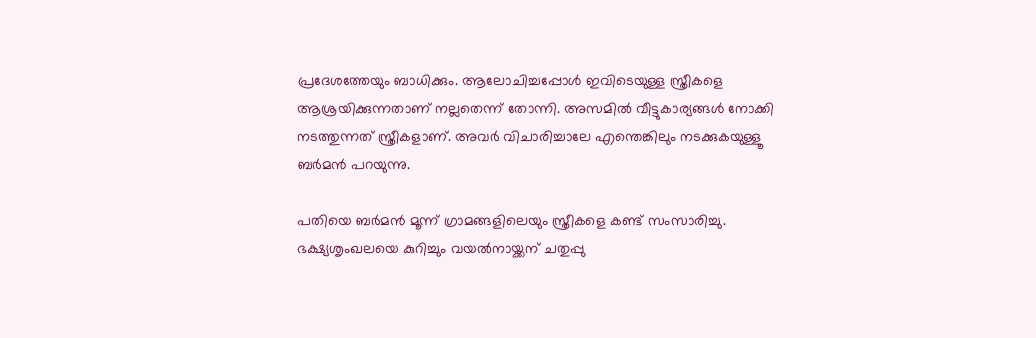പ്രദേശത്തേയും ബാധിക്കും. ആലോചിച്ചപ്പോള്‍ ഇവിടെയുള്ള സ്ത്രീകളെ ആശ്രയിക്കുന്നതാണ് നല്ലതെന്ന് തോന്നി. അസമില്‍ വീട്ടുകാര്യങ്ങള്‍ നോക്കി നടത്തുന്നത് സ്ത്രീകളാണ്. അവര്‍ വിചാരിച്ചാലേ എന്തെങ്കിലും നടക്കുകയുള്ളൂ ബര്‍മന്‍ പറയുന്നു.

പതിയെ ബര്‍മന്‍ മൂന്ന് ഗ്രാമങ്ങളിലെയും സ്ത്രീകളെ കണ്ട് സംസാരിച്ചു. ഭക്ഷ്യശൃംഖലയെ കുറിച്ചും വയല്‍നായ്ക്കന് ചതുപ്പു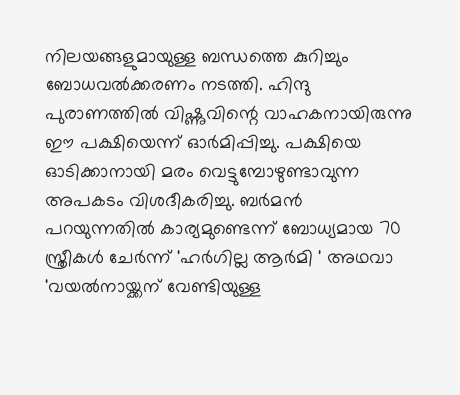നിലയങ്ങളുമായുള്ള ബന്ധത്തെ കുറിച്ചും ബോധവല്‍ക്കരണം നടത്തി. ഹിന്ദു പുരാണത്തില്‍ വിഷ്ണുവിന്റെ വാഹകനായിരുന്നു ഈ പക്ഷിയെന്ന് ഓര്‍മിപ്പിച്ചു. പക്ഷിയെ ഓടിക്കാനായി മരം വെട്ടുമ്പോഴുണ്ടാവുന്ന അപകടം വിശദീകരിച്ചു. ബര്‍മന്‍ പറയുന്നതില്‍ കാര്യമുണ്ടെന്ന് ബോധ്യമായ 70 സ്ത്രീകള്‍ ചേര്‍ന്ന് 'ഹര്‍ഗില്ല ആര്‍മി ' അഥവാ 'വയല്‍നായ്ക്കന് വേണ്ടിയുള്ള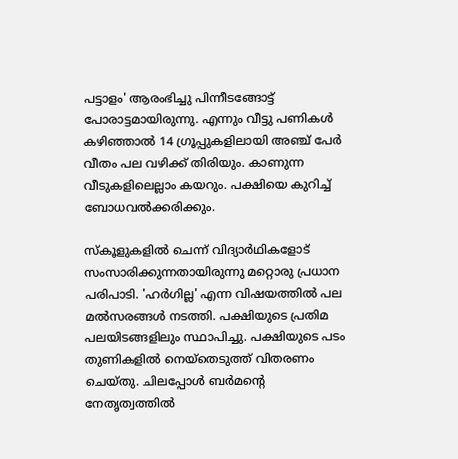പട്ടാളം' ആരംഭിച്ചു പിന്നീടങ്ങോട്ട് പോരാട്ടമായിരുന്നു. എന്നും വീട്ടു പണികള്‍ കഴിഞ്ഞാല്‍ 14 ഗ്രൂപ്പുകളിലായി അഞ്ച് പേര്‍ വീതം പല വഴിക്ക് തിരിയും. കാണുന്ന വീടുകളിലെല്ലാം കയറും. പക്ഷിയെ കുറിച്ച് ബോധവല്‍ക്കരിക്കും.

സ്‌കൂളുകളില്‍ ചെന്ന് വിദ്യാര്‍ഥികളോട് സംസാരിക്കുന്നതായിരുന്നു മറ്റൊരു പ്രധാന പരിപാടി. 'ഹര്‍ഗില്ല' എന്ന വിഷയത്തില്‍ പല മല്‍സരങ്ങള്‍ നടത്തി. പക്ഷിയുടെ പ്രതിമ പലയിടങ്ങളിലും സ്ഥാപിച്ചു. പക്ഷിയുടെ പടം തുണികളില്‍ നെയ്‌തെടുത്ത് വിതരണം ചെയ്തു. ചിലപ്പോള്‍ ബര്‍മന്റെ നേതൃത്വത്തില്‍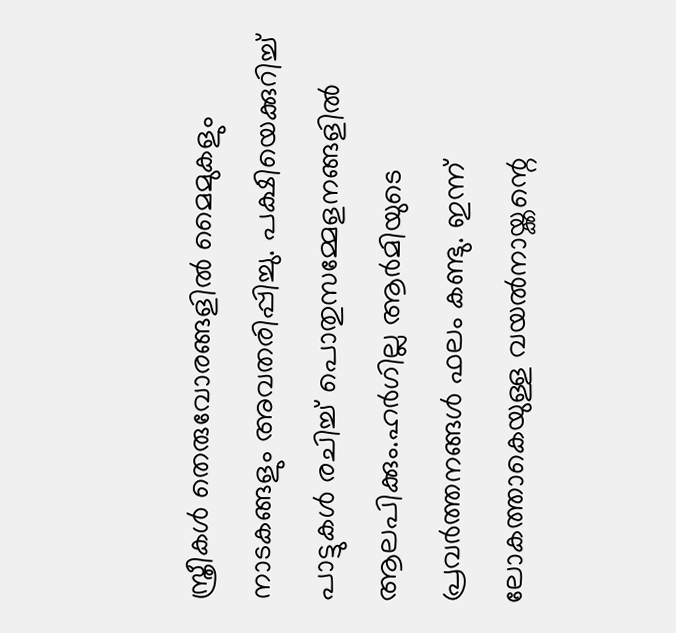സ്ത്രീകള്‍ തെരുവോരങ്ങളില്‍ മൈമുകളും നാടകങ്ങളും അവതരിപ്പിച്ചു. പക്ഷിയെക്കുറിച്ച് പാട്ടുകള്‍ രചിച്ച് പൊതുസമ്മേളനങ്ങളില്‍ ആലപിക്കും.ഹര്‍ഗില്ല ആര്‍മിയുടെ പ്രവര്‍ത്തനങ്ങള്‍ ഫലം കണ്ടു. ഇന്ന് ലോകത്താകെയുള്ള വയല്‍നായ്ക്കന്റെ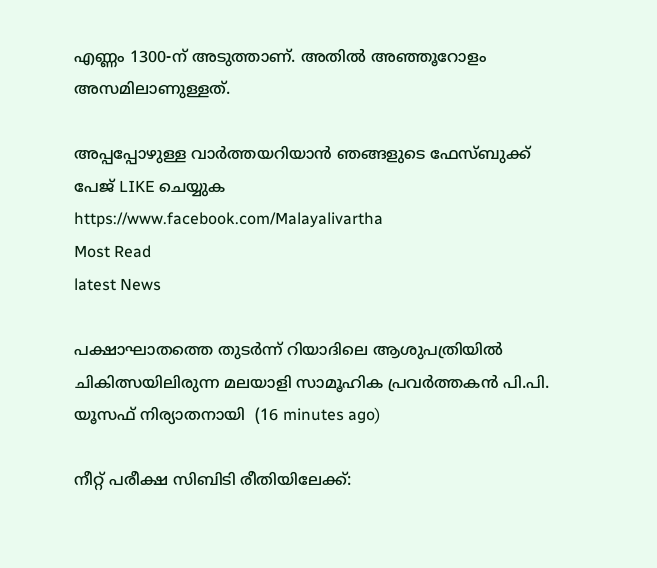എണ്ണം 1300-ന് അടുത്താണ്. അതില്‍ അഞ്ഞൂറോളം അസമിലാണുള്ളത്.

അപ്പപ്പോഴുള്ള വാര്‍ത്തയറിയാന്‍ ഞങ്ങളുടെ ഫേസ്‌ബുക്ക്‌ പേജ് LIKE ചെയ്യുക
https://www.facebook.com/Malayalivartha
Most Read
latest News

പക്ഷാഘാതത്തെ തുടർന്ന് റിയാദിലെ ആശുപത്രിയിൽ ചികിത്സയിലിരുന്ന മലയാളി സാമൂഹിക പ്രവർത്തകൻ പി.പി. യൂസഫ് നിര്യാതനായി  (16 minutes ago)

നീറ്റ് പരീക്ഷ സിബിടി രീതിയിലേക്ക്: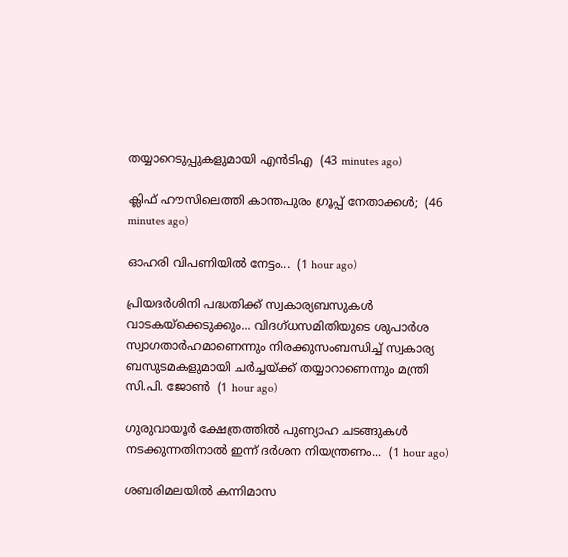തയ്യാറെടുപ്പുകളുമായി എൻടിഎ  (43 minutes ago)

ക്ലിഫ് ഹൗസിലെത്തി കാന്തപുരം ഗ്രൂപ്പ് നേതാക്കൾ;  (46 minutes ago)

ഓഹരി വിപണിയിൽ നേട്ടം...  (1 hour ago)

പ്രിയദർശിനി പദ്ധതിക്ക് സ്വകാര്യബസുകൾ വാടകയ്‌ക്കെടുക്കും... വിദഗ്ധസമിതിയുടെ ശുപാർശ സ്വാഗതാർഹമാണെന്നും നിരക്കുസംബന്ധിച്ച് സ്വകാര്യ ബസുടമകളുമായി ചർച്ചയ്ക്ക് തയ്യാറാണെന്നും മന്ത്രി സി.പി. ജോൺ  (1 hour ago)

ഗുരുവായൂർ ക്ഷേത്രത്തിൽ പുണ്യാഹ ചടങ്ങുകൾ നടക്കുന്നതിനാൽ ഇന്ന് ദർശന നിയന്ത്രണം...  (1 hour ago)

ശബരിമലയില്‍ കന്നിമാസ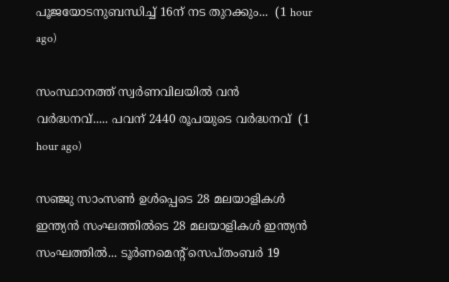പൂജയോടനുബന്ധിച്ച് 16ന് നട തുറക്കും...  (1 hour ago)

സംസ്ഥാനത്ത് സ്വർണവിലയിൽ വൻ വർദ്ധനവ്..... പവന് 2440 രൂപയുടെ വർദ്ധനവ്  (1 hour ago)

സഞ്ജു സാംസൺ ഉൾപ്പെടെ 28 മലയാളികൾ ഇന്ത്യൻ സംഘത്തിൽടെ 28 മലയാളികൾ ഇന്ത്യൻ സംഘത്തിൽ... ടൂർണമെന്റ് സെപ്തംബർ 19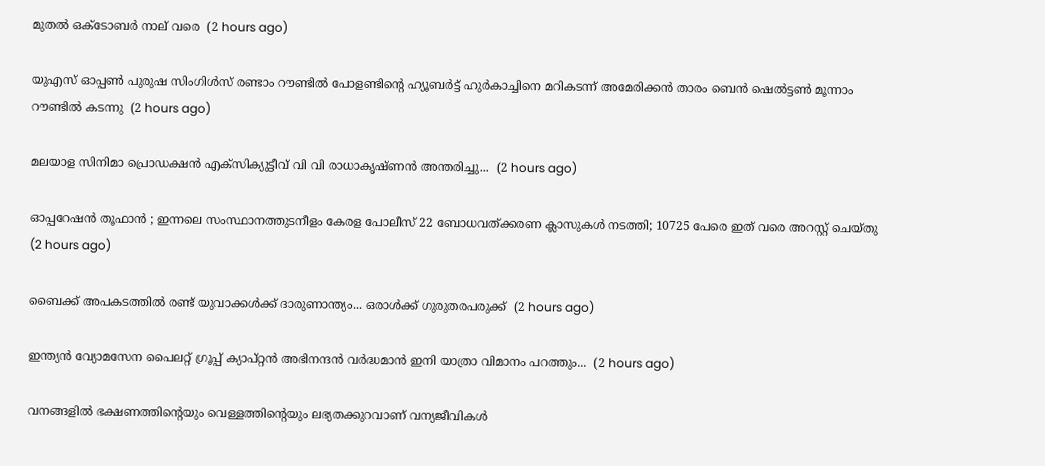മുതൽ ഒക്ടോബർ നാല് വരെ  (2 hours ago)

യുഎസ് ഓപ്പൺ പുരുഷ സിംഗിൾസ് രണ്ടാം റൗണ്ടിൽ പോളണ്ടിന്റെ ഹ്യൂബർട്ട് ഹുർകാച്ചിനെ മറികടന്ന് അമേരിക്കൻ താരം ബെൻ ഷെൽട്ടൺ മൂന്നാം റൗണ്ടിൽ കടന്നു  (2 hours ago)

മലയാള സിനിമാ പ്രൊഡക്ഷൻ എക്സിക്യുട്ടീവ് വി വി രാധാകൃഷ്ണൻ അന്തരിച്ചു...  (2 hours ago)

ഓപ്പറേഷന്‍ തൂഫാൻ ; ഇന്നലെ സംസ്ഥാനത്തുടനീളം കേരള പോലീസ് 22 ബോധവത്ക്കരണ ക്ലാസുകള്‍ നടത്തി; 10725 പേരെ ഇത് വരെ അറസ്റ്റ് ചെയ്തു  (2 hours ago)

ബൈക്ക് അപകടത്തിൽ രണ്ട് യുവാക്കൾക്ക് ദാരുണാന്ത്യം... ഒരാൾക്ക് ഗുരുതരപരുക്ക്  (2 hours ago)

ഇന്ത്യൻ വ്യോമസേന പൈലറ്റ് ഗ്രൂപ്പ് ക്യാപ്റ്റൻ അഭിനന്ദൻ വർദ്ധമാൻ ഇനി യാത്രാ വിമാനം പറത്തും...  (2 hours ago)

വനങ്ങളിൽ ഭക്ഷണത്തിന്റെയും വെള്ളത്തിന്റെയും ലഭ്യതക്കുറവാണ് വന്യജീവികൾ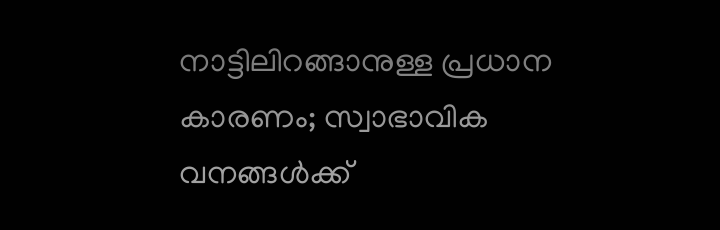നാട്ടിലിറങ്ങാനുള്ള പ്രധാന കാരണം; സ്വാഭാവിക വനങ്ങൾക്ക്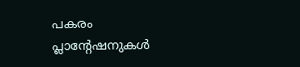പകരം പ്ലാന്റേഷനുകൾ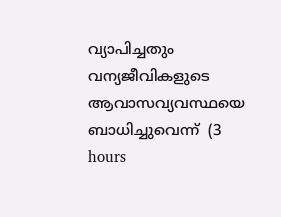വ്യാപിച്ചതും വന്യജീവികളുടെ ആവാസവ്യവസ്ഥയെ ബാധിച്ചുവെന്ന്  (3 hours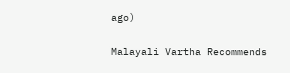ago)

Malayali Vartha Recommends